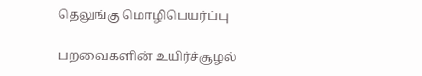தெலுங்கு மொழிபெயர்ப்பு

பறவைகளின் உயிர்ச்சூழல்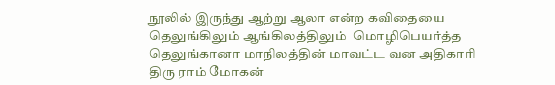நூலில் இருந்து ஆற்று ஆலா என்ற கவிதையை தெலுங்கிலும் ஆங்கிலத்திலும்  மொழிபெயர்த்த தெலுங்கானா மாநிலத்தின் மாவட்ட வன அதிகாரி திரு ராம் மோகன்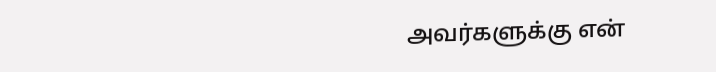அவர்களுக்கு என்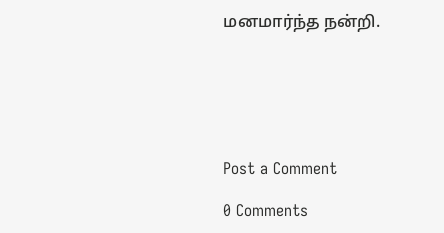மனமார்ந்த நன்றி.






Post a Comment

0 Comments